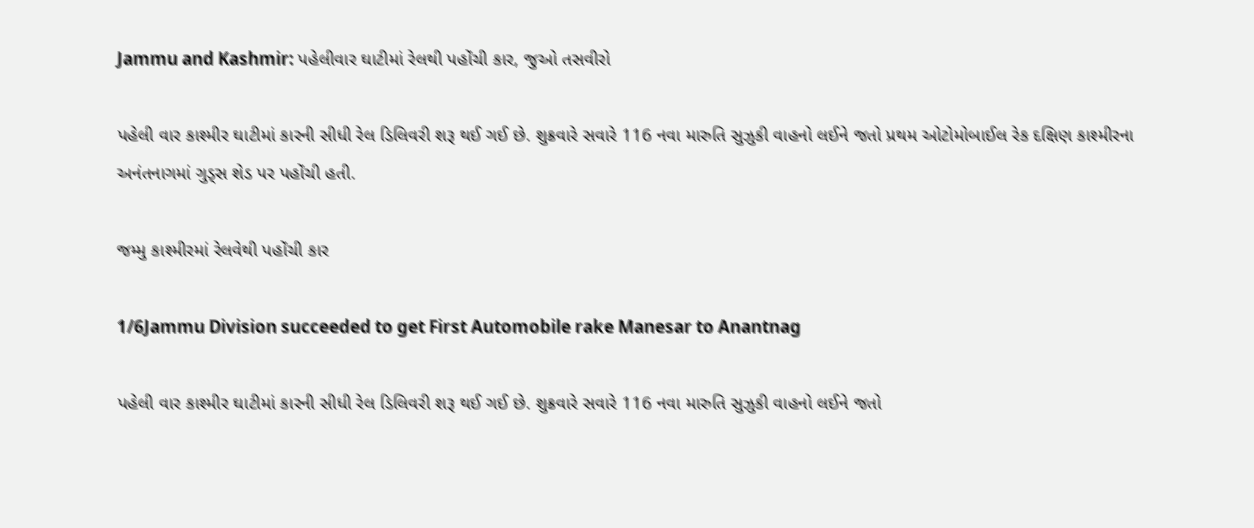Jammu and Kashmir: પહેલીવાર ઘાટીમાં રેલથી પહોંચી કાર, જુઓ તસવીરો

પહેલી વાર કાશ્મીર ઘાટીમાં કારની સીધી રેલ ડિલિવરી શરૂ થઈ ગઈ છે. શુક્રવારે સવારે 116 નવા મારુતિ સુઝુકી વાહનો લઈને જતો પ્રથમ ઓટોમોબાઈલ રેક દક્ષિણ કાશ્મીરના અનંતનાગમાં ગુડ્સ શેડ પર પહોંચી હતી.

જમ્મુ કાશ્મીરમાં રેલવેથી પહોંચી કાર

1/6Jammu Division succeeded to get First Automobile rake Manesar to Anantnag

પહેલી વાર કાશ્મીર ઘાટીમાં કારની સીધી રેલ ડિલિવરી શરૂ થઈ ગઈ છે. શુક્રવારે સવારે 116 નવા મારુતિ સુઝુકી વાહનો લઈને જતો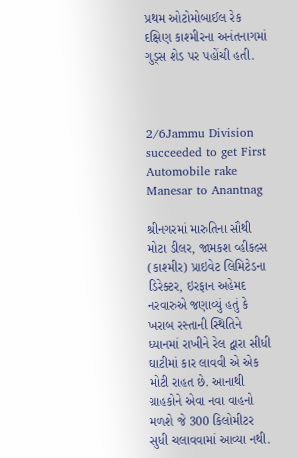પ્રથમ ઓટોમોબાઈલ રેક દક્ષિણ કાશ્મીરના અનંતનાગમાં ગુડ્સ શેડ પર પહોંચી હતી.



2/6Jammu Division succeeded to get First Automobile rake Manesar to Anantnag

શ્રીનગરમાં મારુતિના સૌથી મોટા ડીલર, જામકશ વ્હીકલ્સ (કાશ્મીર) પ્રાઇવેટ લિમિટેડના ડિરેક્ટર, ઇરફાન અહેમદ નરવારુએ જણાવ્યું હતું કે ખરાબ રસ્તાની સ્થિતિને ધ્યાનમાં રાખીને રેલ દ્વારા સીધી ઘાટીમાં કાર લાવવી એ એક મોટી રાહત છે. આનાથી ગ્રાહકોને એવા નવા વાહનો મળશે જે 300 કિલોમીટર સુધી ચલાવવામાં આવ્યા નથી.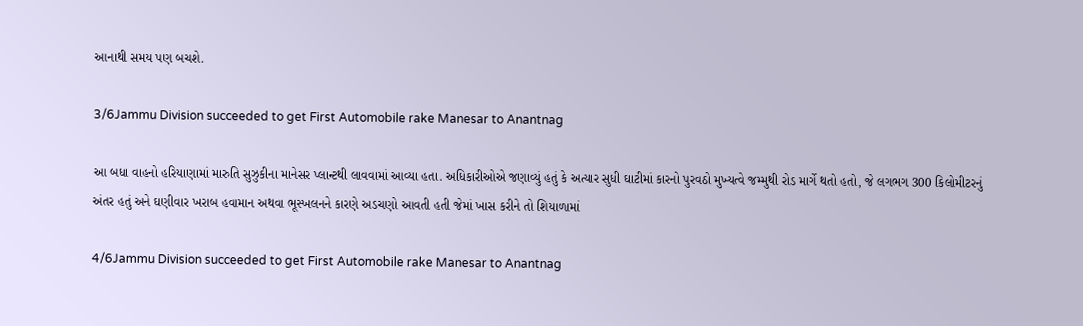આનાથી સમય પણ બચશે.

3/6Jammu Division succeeded to get First Automobile rake Manesar to Anantnag

આ બધા વાહનો હરિયાણામાં મારુતિ સુઝુકીના માનેસર પ્લાન્ટથી લાવવામાં આવ્યા હતા. અધિકારીઓએ જણાવ્યું હતું કે અત્યાર સુધી ઘાટીમાં કારનો પુરવઠો મુખ્યત્વે જમ્મુથી રોડ માર્ગે થતો હતો, જે લગભગ 300 કિલોમીટરનું અંતર હતું અને ઘણીવાર ખરાબ હવામાન અથવા ભૂસ્ખલનને કારણે અડચણો આવતી હતી જેમાં ખાસ કરીને તો શિયાળામાં

4/6Jammu Division succeeded to get First Automobile rake Manesar to Anantnag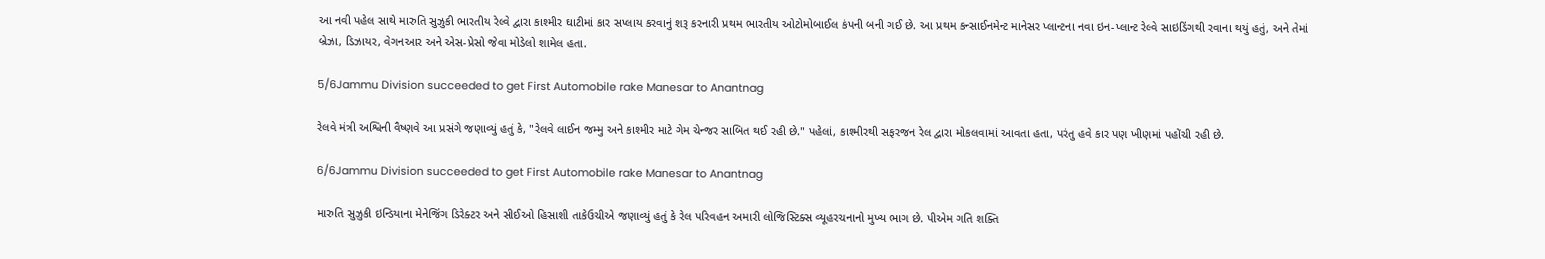આ નવી પહેલ સાથે મારુતિ સુઝુકી ભારતીય રેલ્વે દ્વારા કાશ્મીર ઘાટીમાં કાર સપ્લાય કરવાનું શરૂ કરનારી પ્રથમ ભારતીય ઓટોમોબાઈલ કંપની બની ગઈ છે. આ પ્રથમ કન્સાઈનમેન્ટ માનેસર પ્લાન્ટના નવા ઇન-પ્લાન્ટ રેલ્વે સાઇડિંગથી રવાના થયું હતું, અને તેમાં બ્રેઝા, ડિઝાયર, વેગનઆર અને એસ-પ્રેસો જેવા મોડેલો શામેલ હતા.

5/6Jammu Division succeeded to get First Automobile rake Manesar to Anantnag

રેલવે મંત્રી અશ્વિની વૈષ્ણવે આ પ્રસંગે જણાવ્યું હતું કે, "રેલવે લાઈન જમ્મુ અને કાશ્મીર માટે ગેમ ચેન્જર સાબિત થઈ રહી છે." પહેલાં, કાશ્મીરથી સફરજન રેલ દ્વારા મોકલવામાં આવતા હતા, પરંતુ હવે કાર પણ ખીણમાં પહોંચી રહી છે.

6/6Jammu Division succeeded to get First Automobile rake Manesar to Anantnag

મારુતિ સુઝુકી ઇન્ડિયાના મેનેજિંગ ડિરેક્ટર અને સીઈઓ હિસાશી તાકેઉચીએ જણાવ્યું હતું કે રેલ પરિવહન અમારી લોજિસ્ટિક્સ વ્યૂહરચનાનો મુખ્ય ભાગ છે. પીએમ ગતિ શક્તિ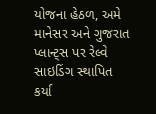યોજના હેઠળ, અમે માનેસર અને ગુજરાત પ્લાન્ટ્સ પર રેલ્વે સાઇડિંગ સ્થાપિત કર્યા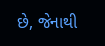છે, જેનાથી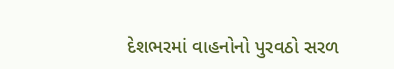દેશભરમાં વાહનોનો પુરવઠો સરળ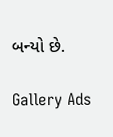બન્યો છે.

Gallery Ads